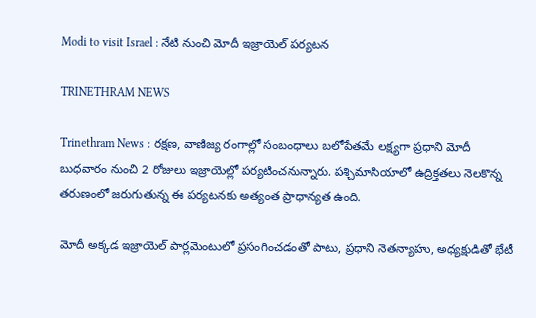Modi to visit Israel : నేటి నుంచి మోదీ ఇజ్రాయెల్ పర్యటన

TRINETHRAM NEWS

Trinethram News : రక్షణ, వాణిజ్య రంగాల్లో సంబంధాలు బలోపేతమే లక్ష్యగా ప్రధాని మోదీ బుధవారం నుంచి 2 రోజులు ఇజ్రాయెల్లో పర్యటించనున్నారు. పశ్చిమాసియాలో ఉద్రిక్తతలు నెలకొన్న తరుణంలో జరుగుతున్న ఈ పర్యటనకు అత్యంత ప్రాధాన్యత ఉంది.

మోదీ అక్కడ ఇజ్రాయెల్ పార్లమెంటులో ప్రసంగించడంతో పాటు, ప్రధాని నెతన్యాహు, అధ్యక్షుడితో భేటీ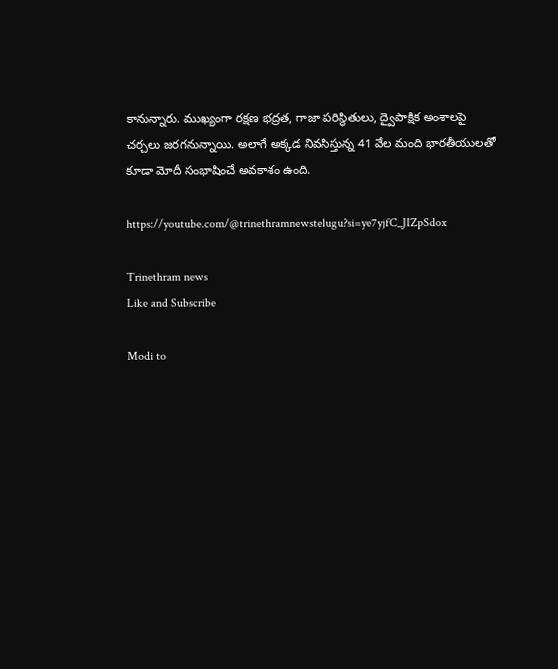కానున్నారు. ముఖ్యంగా రక్షణ భద్రత, గాజా పరిస్థితులు, ద్వైపాక్షిక అంశాలపై చర్చలు జరగనున్నాయి. అలాగే అక్కడ నివసిస్తున్న 41 వేల మంది భారతీయులతో కూడా మోదీ సంభాషించే అవకాశం ఉంది.

https://youtube.com/@trinethramnewstelugu?si=ye7yjfC_JIZpSdox

Trinethram news
Like and Subscribe

Modi to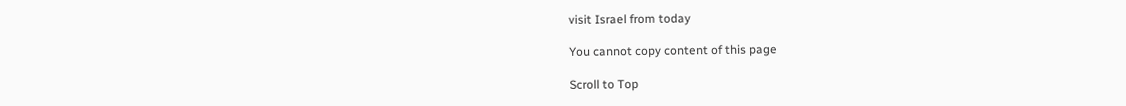visit Israel from today

You cannot copy content of this page

Scroll to Top